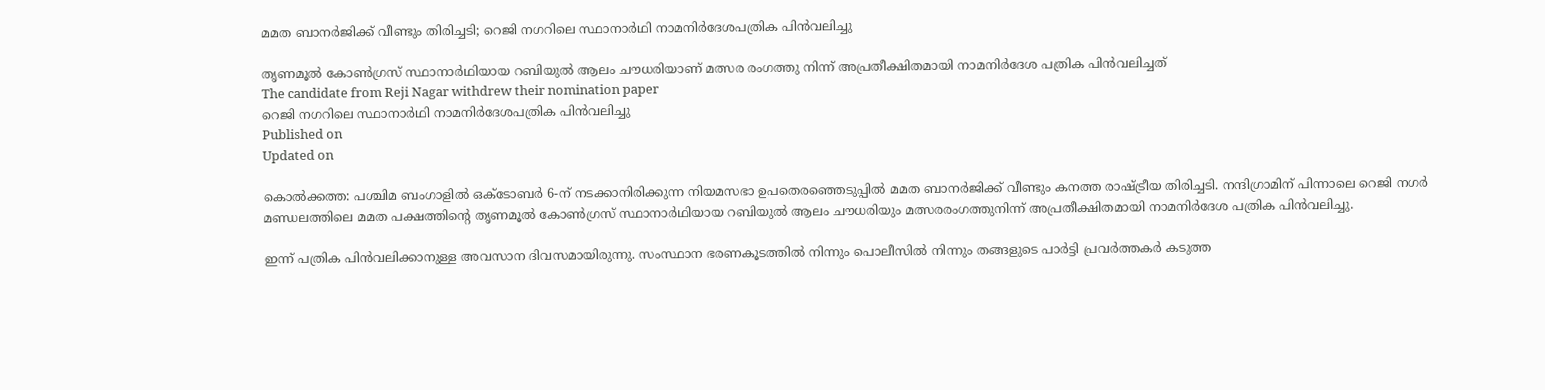മമത ബാനർജിക്ക് വീണ്ടും തിരിച്ചടി; റെജി നഗറിലെ സ്ഥാനാർഥി നാമനിർദേശപത്രിക പിൻവലിച്ചു

തൃണമൂൽ കോൺഗ്രസ് സ്ഥാനാർഥിയായ റബിയുൽ ആലം ചൗധരിയാണ് മത്സര രംഗത്തു നിന്ന് അപ്രതീക്ഷിതമായി നാമനിർദേശ പത്രിക പിൻവലിച്ചത്
The candidate from Reji Nagar withdrew their nomination paper
റെജി നഗറിലെ സ്ഥാനാർഥി നാമനിർദേശപത്രിക പിൻവലിച്ചു
Published on
Updated on

കൊൽക്കത്ത: പശ്ചിമ ബംഗാളിൽ ഒക്ടോബർ 6-ന് നടക്കാനിരിക്കുന്ന നിയമസഭാ ഉപതെരഞ്ഞെടുപ്പിൽ മമത ബാനർജിക്ക് വീണ്ടും കനത്ത രാഷ്ട്രീയ തിരിച്ചടി. നന്ദിഗ്രാമിന് പിന്നാലെ റെജി നഗർ മണ്ഡലത്തിലെ മമത പക്ഷത്തിൻ്റെ തൃണമൂൽ കോൺഗ്രസ് സ്ഥാനാർഥിയായ റബിയുൽ ആലം ചൗധരിയും മത്സരരംഗത്തുനിന്ന് അപ്രതീക്ഷിതമായി നാമനിർദേശ പത്രിക പിൻവലിച്ചു.

ഇന്ന് പത്രിക പിൻവലിക്കാനുള്ള അവസാന ദിവസമായിരുന്നു. സംസ്ഥാന ഭരണകൂടത്തിൽ നിന്നും പൊലീസിൽ നിന്നും തങ്ങളുടെ പാർട്ടി പ്രവർത്തകർ കടുത്ത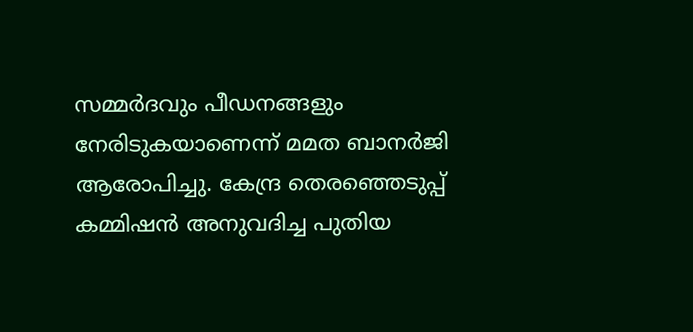സമ്മർദവും പീഡനങ്ങളും നേരിടുകയാണെന്ന് മമത ബാനർജി ആരോപിച്ചു. കേന്ദ്ര തെരഞ്ഞെടുപ്പ് കമ്മിഷൻ അനുവദിച്ച പുതിയ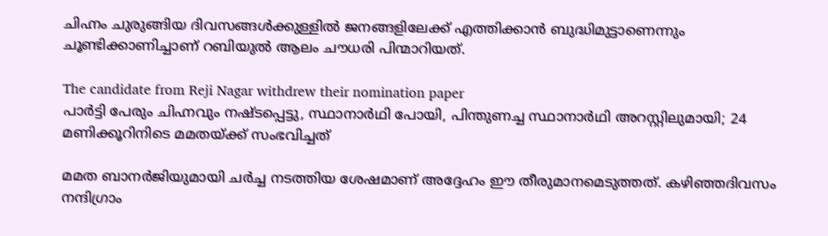ചിഹ്നം ചുരുങ്ങിയ ദിവസങ്ങൾക്കുള്ളിൽ ജനങ്ങളിലേക്ക് എത്തിക്കാൻ ബുദ്ധിമുട്ടാണെന്നും ചൂണ്ടിക്കാണിച്ചാണ് റബിയുൽ ആലം ചൗധരി പിന്മാറിയത്.

The candidate from Reji Nagar withdrew their nomination paper
പാര്‍ട്ടി പേരും ചിഹ്നവും നഷ്ടപ്പെട്ടു, സ്ഥാനാര്‍ഥി പോയി, പിന്തുണച്ച സ്ഥാനാര്‍ഥി അറസ്റ്റിലുമായി; 24 മണിക്കൂറിനിടെ മമതയ്ക്ക് സംഭവിച്ചത്

മമത ബാനർജിയുമായി ചർച്ച നടത്തിയ ശേഷമാണ് അദ്ദേഹം ഈ തീരുമാനമെടുത്തത്. കഴിഞ്ഞദിവസം നന്ദിഗ്രാം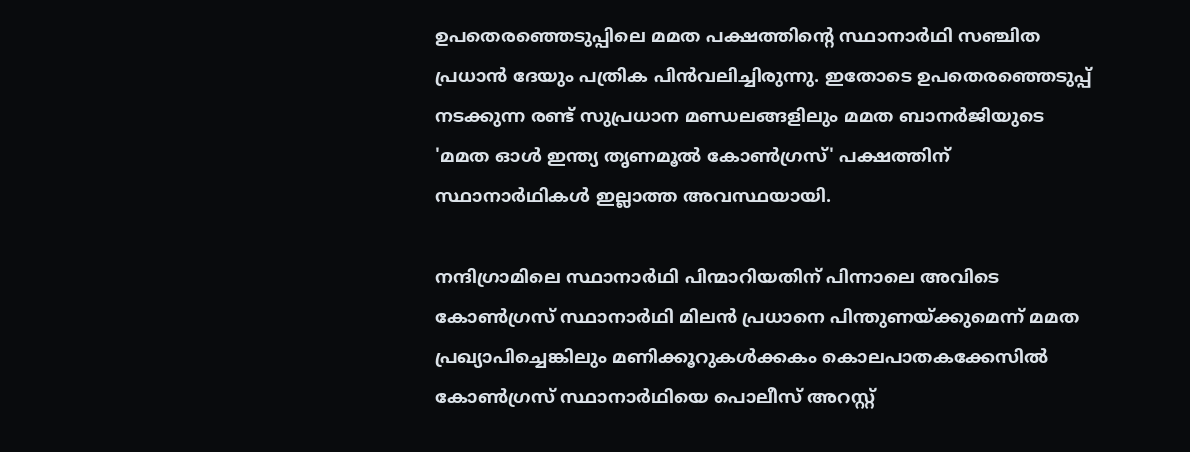ഉപതെരഞ്ഞെടുപ്പിലെ മമത പക്ഷത്തിൻ്റെ സ്ഥാനാർഥി സഞ്ചിത പ്രധാൻ ദേയും പത്രിക പിൻവലിച്ചിരുന്നു. ഇതോടെ ഉപതെരഞ്ഞെടുപ്പ് നടക്കുന്ന രണ്ട് സുപ്രധാന മണ്ഡലങ്ങളിലും മമത ബാനർജിയുടെ 'മമത ഓൾ ഇന്ത്യ തൃണമൂൽ കോൺഗ്രസ്' പക്ഷത്തിന് സ്ഥാനാർഥികൾ ഇല്ലാത്ത അവസ്ഥയായി.

നന്ദിഗ്രാമിലെ സ്ഥാനാർഥി പിന്മാറിയതിന് പിന്നാലെ അവിടെ കോൺഗ്രസ് സ്ഥാനാർഥി മിലൻ പ്രധാനെ പിന്തുണയ്ക്കുമെന്ന് മമത പ്രഖ്യാപിച്ചെങ്കിലും മണിക്കൂറുകൾക്കകം കൊലപാതകക്കേസിൽ കോൺഗ്രസ് സ്ഥാനാർഥിയെ പൊലീസ് അറസ്റ്റ്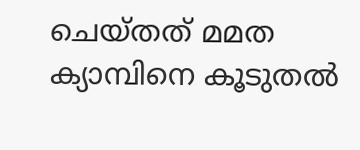ചെയ്തത് മമത ക്യാമ്പിനെ കൂടുതൽ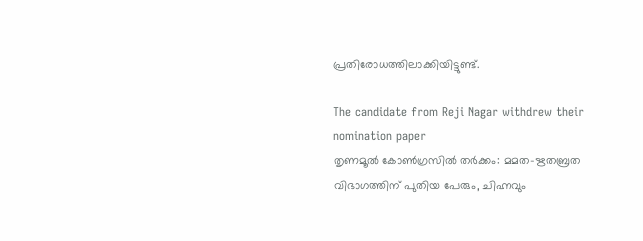പ്രതിരോധത്തിലാക്കിയിട്ടുണ്ട്.

The candidate from Reji Nagar withdrew their nomination paper
തൃണമൂൽ കോൺഗ്രസിൽ തർക്കം: മമത-ഋതബ്രത വിഭാഗത്തിന് പുതിയ പേരും, ചിഹ്നവും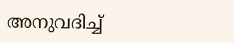അനുവദിച്ച്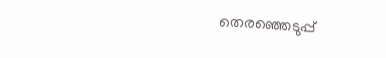തെരഞ്ഞെടുപ്പ്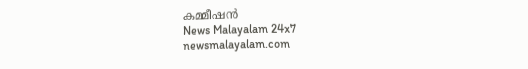കമ്മീഷൻ
News Malayalam 24x7
newsmalayalam.com